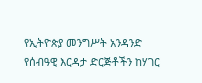የኢትዮጵያ መንግሥት አንዳንድ የሰብዓዊ እርዳታ ድርጅቶችን ከሃገር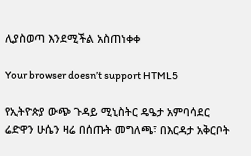ሊያስወጣ እንደሚችል አስጠነቀቀ

Your browser doesn’t support HTML5

የኢትዮጵያ ውጭ ጉዳይ ሚኒስትር ዴዔታ አምባሳደር ሬድዋን ሁሴን ዛሬ በሰጡት መግለጫ፣ በእርዳታ አቅርቦት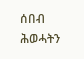ሰበብ ሕወሓትን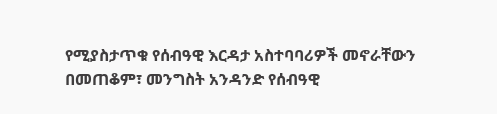የሚያስታጥቁ የሰብዓዊ እርዳታ አስተባባሪዎች መኖራቸውን በመጠቆም፣ መንግስት አንዳንድ የሰብዓዊ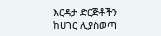እርዳታ ድርጅቶችን ከሀገር ሊያስወጣ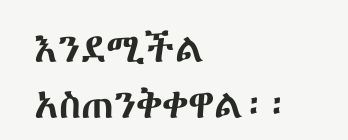እንደሚችል አስጠንቅቀዋል፡፡